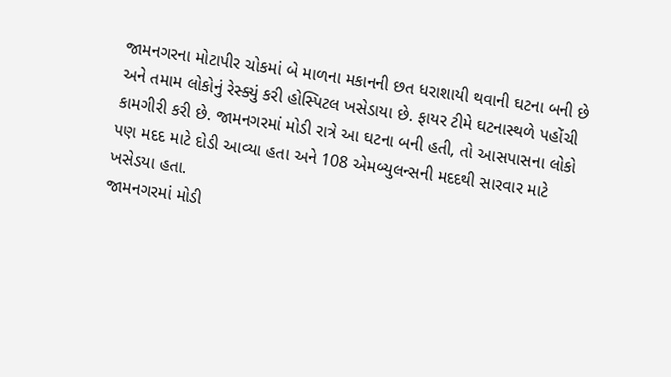જામનગરના મોટાપીર ચોકમાં બે માળના મકાનની છત ધરાશાયી થવાની ઘટના બની છે અને તમામ લોકોનું રેસ્ક્યું કરી હોસ્પિટલ ખસેડાયા છે. ફાયર ટીમે ઘટનાસ્થળે પહોંચી કામગીરી કરી છે. જામનગરમાં મોડી રાત્રે આ ઘટના બની હતી, તો આસપાસના લોકો પણ મદદ માટે દોડી આવ્યા હતા અને 108 એમબ્યુલન્સની મદદથી સારવાર માટે ખસેડયા હતા.
જામનગરમાં મોડી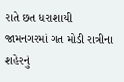રાતે છત ધરાશાયી
જામનગરમાં ગત મોડી રાત્રીના શહેરનું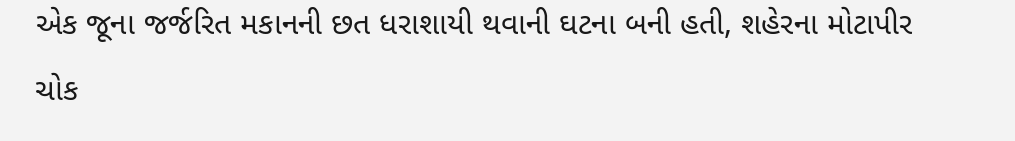એક જૂના જર્જરિત મકાનની છત ધરાશાયી થવાની ઘટના બની હતી, શહેરના મોટાપીર ચોક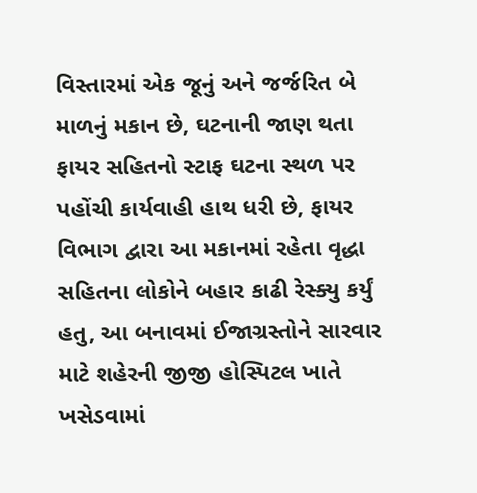વિસ્તારમાં એક જૂનું અને જર્જરિત બે માળનું મકાન છે, ઘટનાની જાણ થતા ફાયર સહિતનો સ્ટાફ ઘટના સ્થળ પર પહોંચી કાર્યવાહી હાથ ધરી છે, ફાયર વિભાગ દ્વારા આ મકાનમાં રહેતા વૃદ્ધા સહિતના લોકોને બહાર કાઢી રેસ્ક્યુ કર્યું હતુ, આ બનાવમાં ઈજાગ્રસ્તોને સારવાર માટે શહેરની જીજી હોસ્પિટલ ખાતે ખસેડવામાં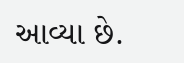આવ્યા છે.